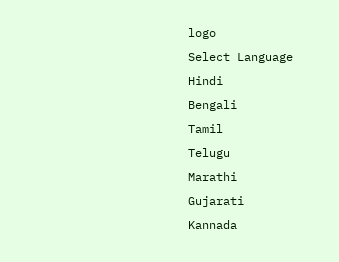logo
Select Language
Hindi
Bengali
Tamil
Telugu
Marathi
Gujarati
Kannada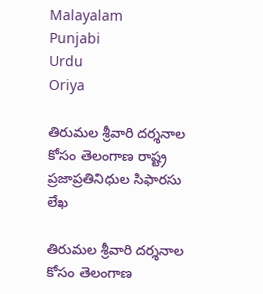Malayalam
Punjabi
Urdu
Oriya

తిరుమల శ్రీవారి దర్శనాల కోసం తెలంగాణ రాష్ట్ర ప్రజాప్రతినిధుల సిఫారసు లేఖ

తిరుమల శ్రీవారి దర్శనాల కోసం తెలంగాణ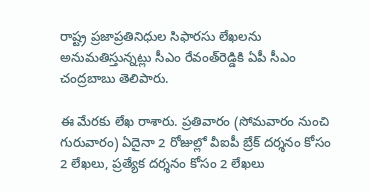రాష్ట్ర ప్రజాప్రతినిధుల సిఫారసు లేఖలను అనుమతిస్తున్నట్లు సీఎం రేవంత్‌రెడ్డికి ఏపీ సీఎం చంద్రబాబు తెలిపారు.

ఈ మేరకు లేఖ రాశారు. ప్రతివారం (సోమవారం నుంచి గురువారం) ఏదైనా 2 రోజుల్లో వీఐపీ బ్రేక్‌ దర్శనం కోసం 2 లేఖలు, ప్రత్యేక దర్శనం కోసం 2 లేఖలు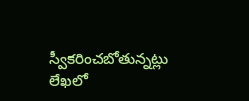స్వీకరించబోతున్నట్లు లేఖలో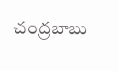చంద్రబాబు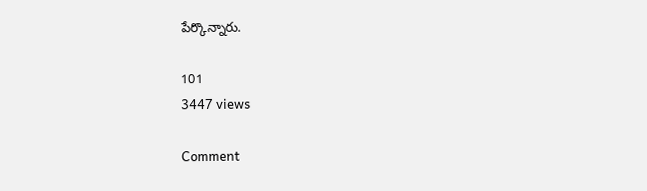పేర్కొన్నారు.

101
3447 views

Comment